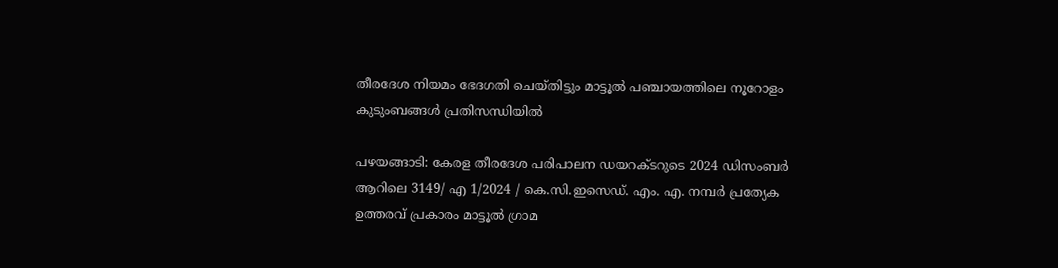തീരദേശ നിയമം ഭേദഗതി ചെയ്തിട്ടും മാട്ടൂൽ പഞ്ചായത്തിലെ നൂറോളം കുടുംബങ്ങൾ പ്രതിസന്ധിയിൽ

പഴയങ്ങാടി: കേരള തീരദേശ പരിപാലന ഡയറക്ടറുടെ 2024 ഡിസംബർ ആറിലെ 3149/ എ 1/2024 / കെ.സി.ഇസെഡ്. എം. എ. നമ്പർ പ്രത്യേക ഉത്തരവ് പ്രകാരം മാട്ടൂൽ ഗ്രാമ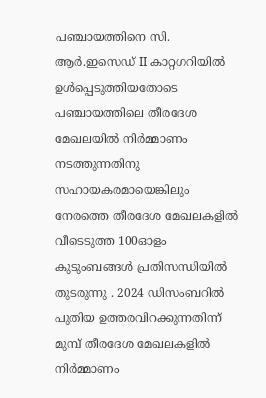പഞ്ചായത്തിനെ സി. ആർ.ഇസെഡ് ‌II കാറ്റഗറിയിൽ ഉൾപ്പെടുത്തിയതോടെ പഞ്ചായത്തിലെ തീരദേശ മേഖലയിൽ നിർമ്മാണം നടത്തുന്നതിനു സഹായകരമായെങ്കിലും നേരത്തെ തീരദേശ മേഖലകളിൽ വീടെടുത്ത 100ഓളം കുടുംബങ്ങൾ പ്രതിസന്ധിയിൽ തുടരുന്നു . 2024 ഡിസംബറിൽ പുതിയ ഉത്തരവിറക്കുന്നതിന്ന് മുമ്പ് തീരദേശ മേഖലകളിൽ നിർമ്മാണം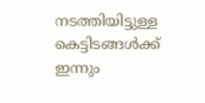നടത്തിയിട്ടുള്ള കെട്ടിടങ്ങൾക്ക് ഇന്നും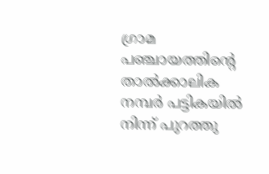ഗ്രാമ പഞ്ചായത്തിന്റെ താൽക്കാലിക നമ്പർ പട്ടികയിൽ നിന്ന് പുറത്തു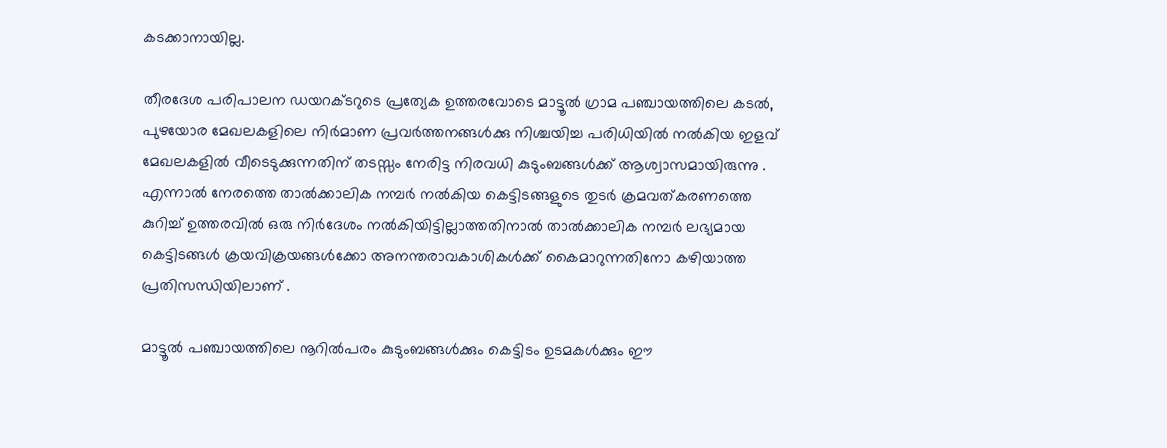കടക്കാനായില്ല.

തീരദേശ പരിപാലന ഡയറക്ടറുടെ പ്രത്യേക ഉത്തരവോടെ മാട്ടൂൽ ഗ്രാമ പഞ്ചായത്തിലെ കടൽ, പുഴയോര മേഖലകളിലെ നിർമാണ പ്രവർത്തനങ്ങൾക്കു നിശ്ചയിച്ച പരിധിയിൽ നൽകിയ ഇളവ് മേഖലകളിൽ വീടെടുക്കുന്നതിന് തടസ്സം നേരിട്ട നിരവധി കുടുംബങ്ങൾക്ക് ആശ്വാസമായിരുന്നു . എന്നാൽ നേരത്തെ താൽക്കാലിക നമ്പർ നൽകിയ കെട്ടിടങ്ങളുടെ തുടർ ക്രമവത്കരണത്തെ കുറിച്ച് ഉത്തരവിൽ ഒരു നിർദേശം നൽകിയിട്ടില്ലാത്തതിനാൽ താൽക്കാലിക നമ്പർ ലഭ്യമായ കെട്ടിടങ്ങൾ ക്രയവിക്രയങ്ങൾക്കോ അനന്തരാവകാശികൾക്ക് കൈമാറുന്നതിനോ കഴിയാത്ത പ്രതിസന്ധിയിലാണ് .

മാട്ടൂൽ പഞ്ചായത്തിലെ നൂറിൽപരം കുടുംബങ്ങൾക്കും കെട്ടിടം ഉടമകൾക്കും ഈ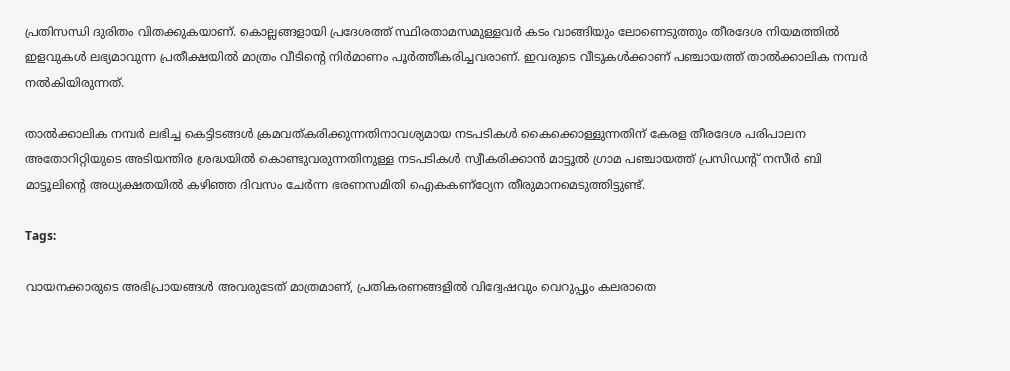പ്രതിസന്ധി ദുരിതം വിതക്കുകയാണ്. കൊല്ലങ്ങളായി പ്രദേശത്ത് സ്ഥിരതാമസമുള്ളവർ കടം വാങ്ങിയും ലോണെടുത്തും തീരദേശ നിയമത്തിൽ ഇളവുകൾ ലഭ്യമാവുന്ന പ്രതീക്ഷയിൽ മാത്രം വീടിന്റെ നിർമാണം പൂർത്തീകരിച്ചവരാണ്. ഇവരുടെ വീടുകൾക്കാണ് പഞ്ചായത്ത് താൽക്കാലിക നമ്പർ നൽകിയിരുന്നത്.

താൽക്കാലിക നമ്പർ ലഭിച്ച കെട്ടിടങ്ങൾ ക്രമവത്കരിക്കുന്നതിനാവശ്യമായ നടപടികൾ കൈക്കൊള്ളുന്നതിന് കേരള തീരദേശ പരിപാലന അതോറിറ്റിയുടെ അടിയന്തിര ശ്രദ്ധയിൽ കൊണ്ടുവരുന്നതിനുള്ള നടപടികൾ സ്വീകരിക്കാൻ മാട്ടൂൽ ഗ്രാമ പഞ്ചായത്ത് പ്രസിഡൻ്റ് നസീർ ബി മാട്ടൂലിന്റെ അധ്യക്ഷതയിൽ കഴിഞ്ഞ ദിവസം ചേർന്ന ഭരണസമിതി ഐകകണ്ഠ്യേന തീരുമാനമെടുത്തിട്ടുണ്ട്.

Tags:

വായനക്കാരുടെ അഭിപ്രായങ്ങള്‍ അവരുടേത് മാത്രമാണ്, പ്രതികരണങ്ങളിൽ വിദ്വേഷവും വെറുപ്പും കലരാതെ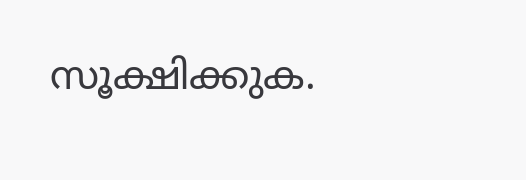സൂക്ഷിക്കുക.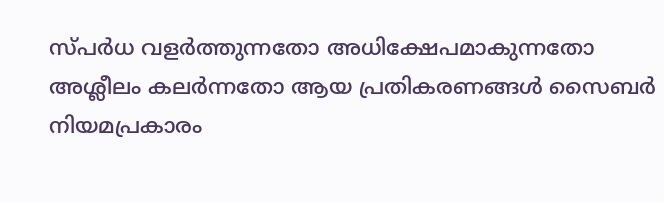സ്പർധ വളർത്തുന്നതോ അധിക്ഷേപമാകുന്നതോ അശ്ലീലം കലർന്നതോ ആയ പ്രതികരണങ്ങൾ സൈബർ നിയമപ്രകാരം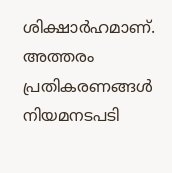ശിക്ഷാർഹമാണ്. അത്തരം പ്രതികരണങ്ങൾ നിയമനടപടി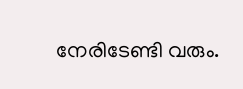നേരിടേണ്ടി വരും.